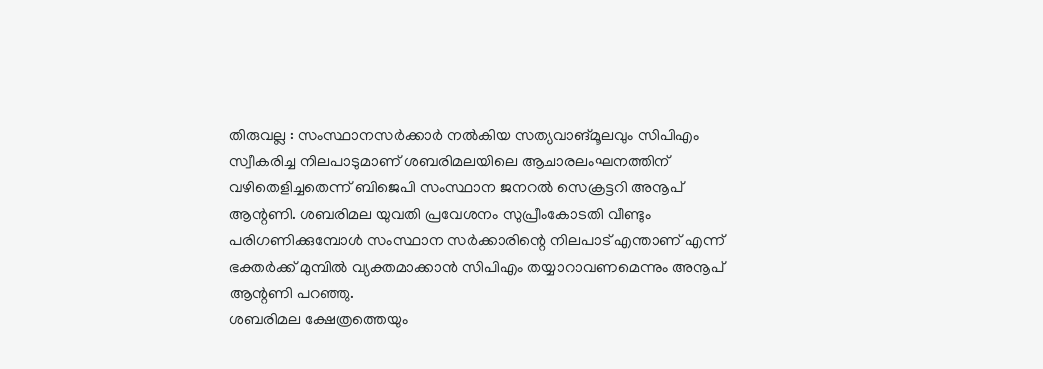തിരുവല്ല : സംസ്ഥാനസർക്കാർ നൽകിയ സത്യവാങ്മൂലവും സിപിഎം സ്വീകരിച്ച നിലപാടുമാണ് ശബരിമലയിലെ ആചാരലംഘനത്തിന് വഴിതെളിച്ചതെന്ന് ബിജെപി സംസ്ഥാന ജനറൽ സെക്രട്ടറി അനൂപ് ആന്റണി. ശബരിമല യുവതി പ്രവേശനം സുപ്രീംകോടതി വീണ്ടും പരിഗണിക്കുമ്പോൾ സംസ്ഥാന സർക്കാരിന്റെ നിലപാട് എന്താണ് എന്ന് ഭക്തർക്ക് മുമ്പിൽ വ്യക്തമാക്കാൻ സിപിഎം തയ്യാറാവണമെന്നും അനൂപ് ആന്റണി പറഞ്ഞു.
ശബരിമല ക്ഷേത്രത്തെയും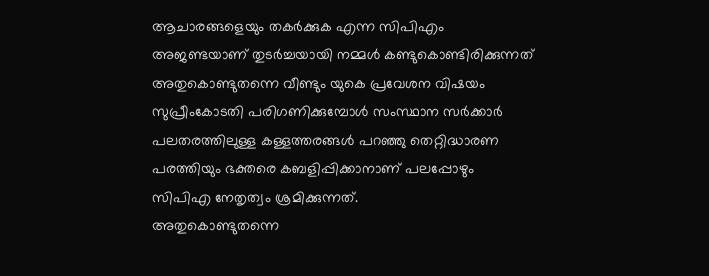ആചാരങ്ങളെയും തകർക്കുക എന്ന സിപിഎം അജണ്ടയാണ് തുടർച്ചയായി നമ്മൾ കണ്ടുകൊണ്ടിരിക്കുന്നത് അതുകൊണ്ടുതന്നെ വീണ്ടും യുകെ പ്രവേശന വിഷയം സുപ്രീംകോടതി പരിഗണിക്കുമ്പോൾ സംസ്ഥാന സർക്കാർ പലതരത്തിലുള്ള കള്ളത്തരങ്ങൾ പറഞ്ഞു തെറ്റിദ്ധാരണ പരത്തിയും ഭക്തരെ കബളിപ്പിക്കാനാണ് പലപ്പോഴും സിപിഎ നേതൃത്വം ശ്രമിക്കുന്നത്.
അതുകൊണ്ടുതന്നെ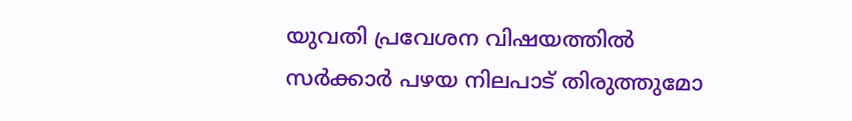യുവതി പ്രവേശന വിഷയത്തിൽ സർക്കാർ പഴയ നിലപാട് തിരുത്തുമോ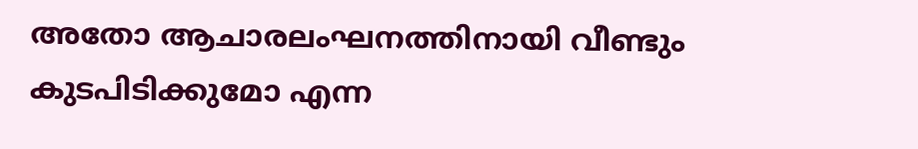അതോ ആചാരലംഘനത്തിനായി വീണ്ടും കുടപിടിക്കുമോ എന്ന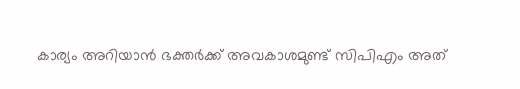കാര്യം അറിയാൻ ഭക്തർക്ക് അവകാശമുണ്ട് സിപിഎം അത്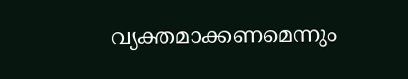വ്യക്തമാക്കണമെന്നും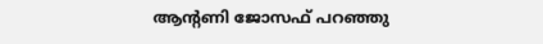ആന്റണി ജോസഫ് പറഞ്ഞു